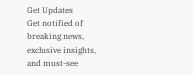Get Updates
Get notified of breaking news, exclusive insights, and must-see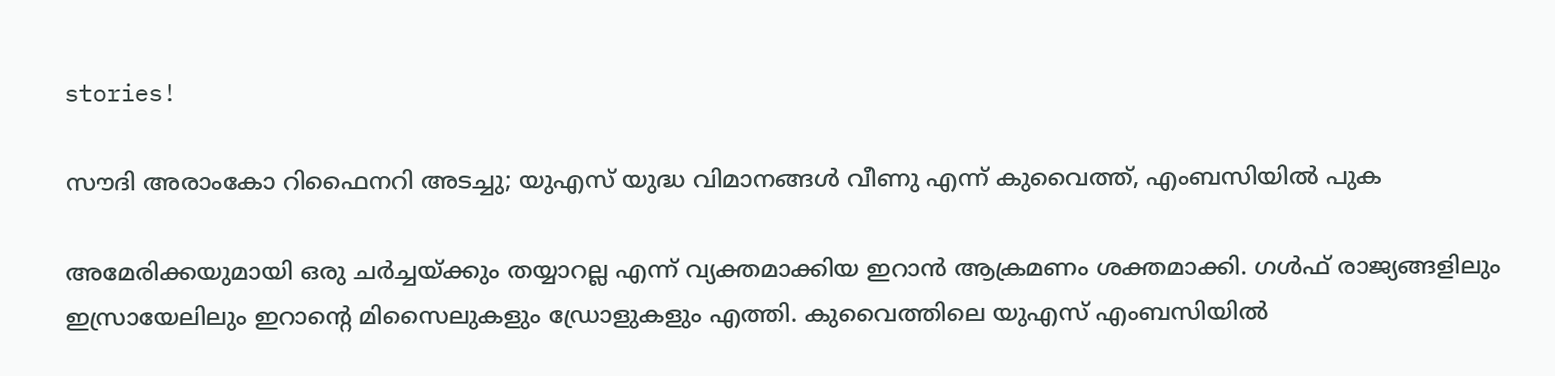stories!

സൗദി അരാംകോ റിഫൈനറി അടച്ചു; യുഎസ് യുദ്ധ വിമാനങ്ങള്‍ വീണു എന്ന് കുവൈത്ത്, എംബസിയില്‍ പുക

അമേരിക്കയുമായി ഒരു ചര്‍ച്ചയ്ക്കും തയ്യാറല്ല എന്ന് വ്യക്തമാക്കിയ ഇറാന്‍ ആക്രമണം ശക്തമാക്കി. ഗള്‍ഫ് രാജ്യങ്ങളിലും ഇസ്രായേലിലും ഇറാന്റെ മിസൈലുകളും ഡ്രോളുകളും എത്തി. കുവൈത്തിലെ യുഎസ് എംബസിയില്‍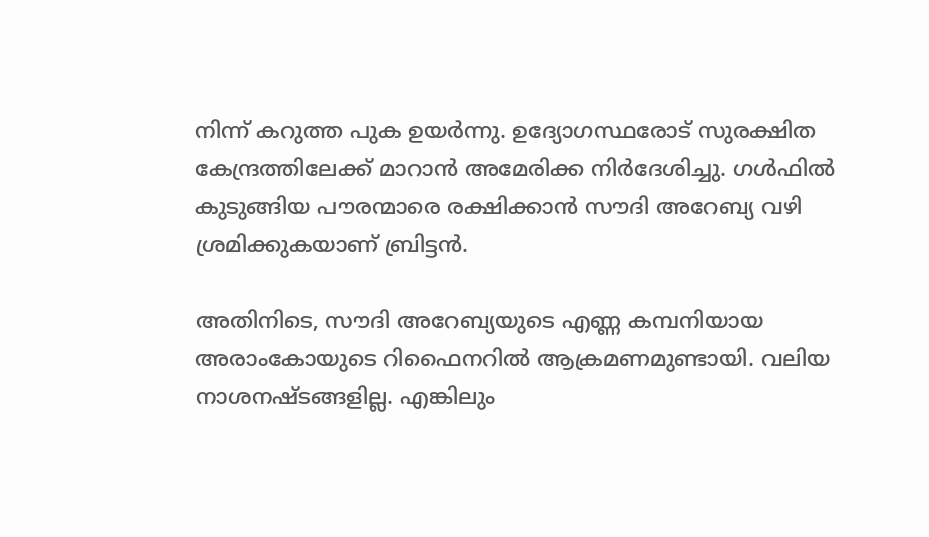നിന്ന് കറുത്ത പുക ഉയര്‍ന്നു. ഉദ്യോഗസ്ഥരോട് സുരക്ഷിത കേന്ദ്രത്തിലേക്ക് മാറാന്‍ അമേരിക്ക നിര്‍ദേശിച്ചു. ഗള്‍ഫില്‍ കുടുങ്ങിയ പൗരന്മാരെ രക്ഷിക്കാന്‍ സൗദി അറേബ്യ വഴി ശ്രമിക്കുകയാണ് ബ്രിട്ടന്‍.

അതിനിടെ, സൗദി അറേബ്യയുടെ എണ്ണ കമ്പനിയായ അരാംകോയുടെ റിഫൈനറില്‍ ആക്രമണമുണ്ടായി. വലിയ നാശനഷ്ടങ്ങളില്ല. എങ്കിലും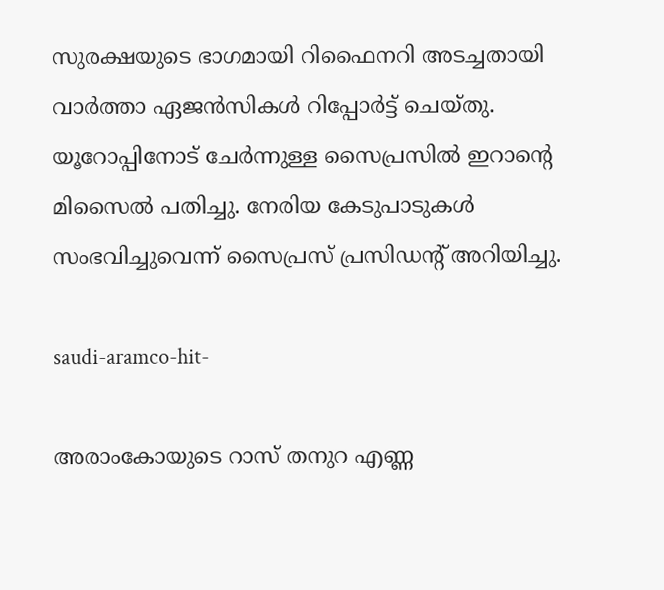സുരക്ഷയുടെ ഭാഗമായി റിഫൈനറി അടച്ചതായി വാര്‍ത്താ ഏജന്‍സികള്‍ റിപ്പോര്‍ട്ട് ചെയ്തു. യൂറോപ്പിനോട് ചേര്‍ന്നുള്ള സൈപ്രസില്‍ ഇറാന്റെ മിസൈല്‍ പതിച്ചു. നേരിയ കേടുപാടുകള്‍ സംഭവിച്ചുവെന്ന് സൈപ്രസ് പ്രസിഡന്റ് അറിയിച്ചു.

saudi-aramco-hit-

അരാംകോയുടെ റാസ് തനുറ എണ്ണ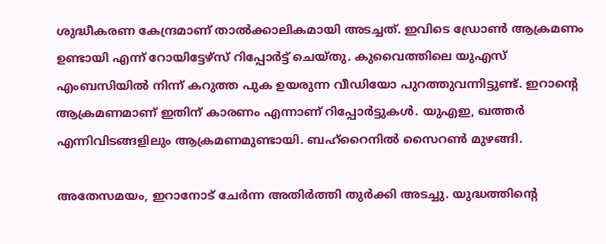ശുദ്ധീകരണ കേന്ദ്രമാണ് താല്‍ക്കാലികമായി അടച്ചത്. ഇവിടെ ഡ്രോണ്‍ ആക്രമണം ഉണ്ടായി എന്ന് റോയിട്ടേഴ്‌സ് റിപ്പോര്‍ട്ട് ചെയ്തു. കുവൈത്തിലെ യുഎസ് എംബസിയില്‍ നിന്ന് കറുത്ത പുക ഉയരുന്ന വീഡിയോ പുറത്തുവന്നിട്ടുണ്ട്. ഇറാന്റെ ആക്രമണമാണ് ഇതിന് കാരണം എന്നാണ് റിപ്പോര്‍ട്ടുകള്‍. യുഎഇ, ഖത്തര്‍ എന്നിവിടങ്ങളിലും ആക്രമണമുണ്ടായി. ബഹ്‌റൈനില്‍ സൈറണ്‍ മുഴങ്ങി.

അതേസമയം, ഇറാനോട് ചേര്‍ന്ന അതിര്‍ത്തി തുര്‍ക്കി അടച്ചു. യുദ്ധത്തിന്റെ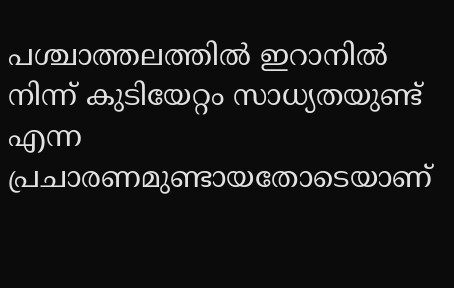പശ്ചാത്തലത്തില്‍ ഇറാനില്‍ നിന്ന് കുടിയേറ്റം സാധ്യതയുണ്ട് എന്ന പ്രചാരണമുണ്ടായതോടെയാണ്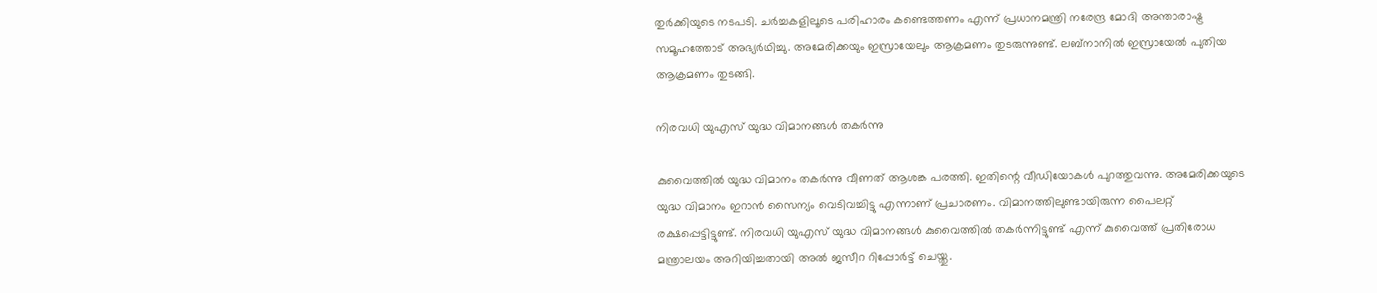തുര്‍ക്കിയുടെ നടപടി. ചര്‍ച്ചകളിലൂടെ പരിഹാരം കണ്ടെത്തണം എന്ന് പ്രധാനമന്ത്രി നരേന്ദ്ര മോദി അന്താരാഷ്ട്ര സമൂഹത്തോട് അഭ്യര്‍ഥിച്ചു. അമേരിക്കയും ഇസ്രായേലും ആക്രമണം തുടരുന്നുണ്ട്. ലബ്‌നാനില്‍ ഇസ്രായേല്‍ പുതിയ ആക്രമണം തുടങ്ങി.

നിരവധി യുഎസ് യുദ്ധ വിമാനങ്ങള്‍ തകര്‍ന്നു

കുവൈത്തില്‍ യുദ്ധ വിമാനം തകര്‍ന്നു വീണത് ആശങ്ക പരത്തി. ഇതിന്റെ വീഡിയോകള്‍ പുറത്തുവന്നു. അമേരിക്കയുടെ യുദ്ധ വിമാനം ഇറാന്‍ സൈന്യം വെടിവച്ചിട്ടു എന്നാണ് പ്രചാരണം. വിമാനത്തിലുണ്ടായിരുന്ന പൈലറ്റ് രക്ഷപ്പെട്ടിട്ടുണ്ട്. നിരവധി യുഎസ് യുദ്ധ വിമാനങ്ങള്‍ കുവൈത്തില്‍ തകര്‍ന്നിട്ടുണ്ട് എന്ന് കുവൈത്ത് പ്രതിരോധ മന്ത്രാലയം അറിയിച്ചതായി അല്‍ ജസീറ റിപ്പോര്‍ട്ട് ചെയ്തു.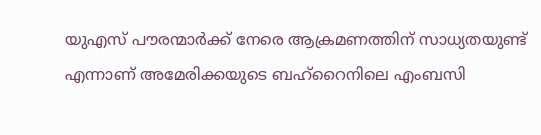യുഎസ് പൗരന്മാര്‍ക്ക് നേരെ ആക്രമണത്തിന് സാധ്യതയുണ്ട് എന്നാണ് അമേരിക്കയുടെ ബഹ്‌റൈനിലെ എംബസി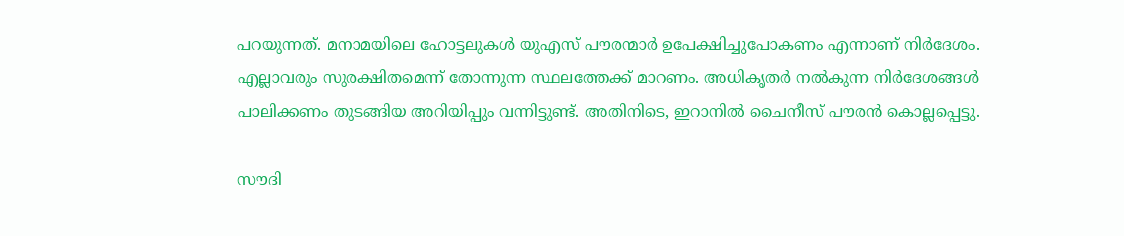പറയുന്നത്. മനാമയിലെ ഹോട്ടലുകള്‍ യുഎസ് പൗരന്മാര്‍ ഉപേക്ഷിച്ചുപോകണം എന്നാണ് നിര്‍ദേശം. എല്ലാവരും സുരക്ഷിതമെന്ന് തോന്നുന്ന സ്ഥലത്തേക്ക് മാറണം. അധികൃതര്‍ നല്‍കുന്ന നിര്‍ദേശങ്ങള്‍ പാലിക്കണം തുടങ്ങിയ അറിയിപ്പും വന്നിട്ടുണ്ട്. അതിനിടെ, ഇറാനില്‍ ചൈനീസ് പൗരന്‍ കൊല്ലപ്പെട്ടു.

സൗദി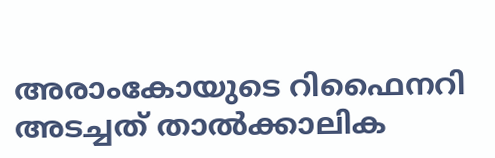അരാംകോയുടെ റിഫൈനറി അടച്ചത് താല്‍ക്കാലിക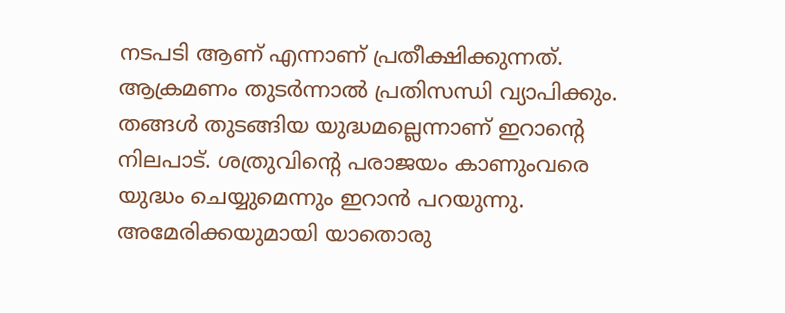നടപടി ആണ് എന്നാണ് പ്രതീക്ഷിക്കുന്നത്. ആക്രമണം തുടര്‍ന്നാല്‍ പ്രതിസന്ധി വ്യാപിക്കും. തങ്ങള്‍ തുടങ്ങിയ യുദ്ധമല്ലെന്നാണ് ഇറാന്റെ നിലപാട്. ശത്രുവിന്റെ പരാജയം കാണുംവരെ യുദ്ധം ചെയ്യുമെന്നും ഇറാന്‍ പറയുന്നു. അമേരിക്കയുമായി യാതൊരു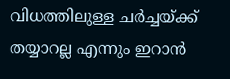വിധത്തിലുള്ള ചര്‍ച്ചയ്ക്ക് തയ്യാറല്ല എന്നും ഇറാന്‍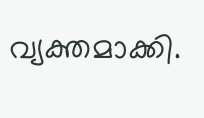വ്യക്തമാക്കി.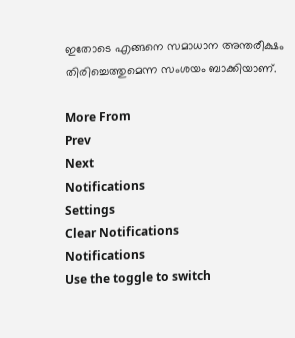ഇതോടെ എങ്ങനെ സമാധാന അന്തരീക്ഷം തിരിച്ചെത്തുമെന്ന സംശയം ബാക്കിയാണ്.

More From
Prev
Next
Notifications
Settings
Clear Notifications
Notifications
Use the toggle to switch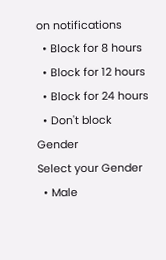on notifications
  • Block for 8 hours
  • Block for 12 hours
  • Block for 24 hours
  • Don't block
Gender
Select your Gender
  • Male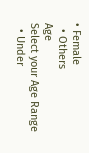• Female
  • Others
Age
Select your Age Range
  • Under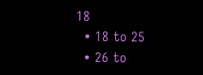18
  • 18 to 25
  • 26 to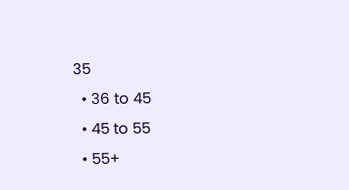35
  • 36 to 45
  • 45 to 55
  • 55+